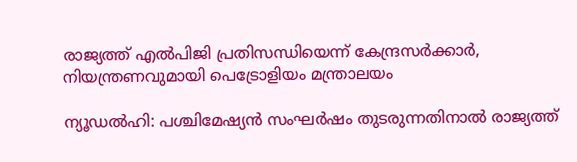രാജ്യത്ത് എൽപിജി പ്രതിസന്ധിയെന്ന് കേന്ദ്രസർക്കാർ, നിയന്ത്രണവുമായി പെട്രോളിയം മന്ത്രാലയം

ന്യൂഡല്‍ഹി: പശ്ചിമേഷ്യന്‍ സംഘര്‍ഷം തുടരുന്നതിനാല്‍ രാജ്യത്ത്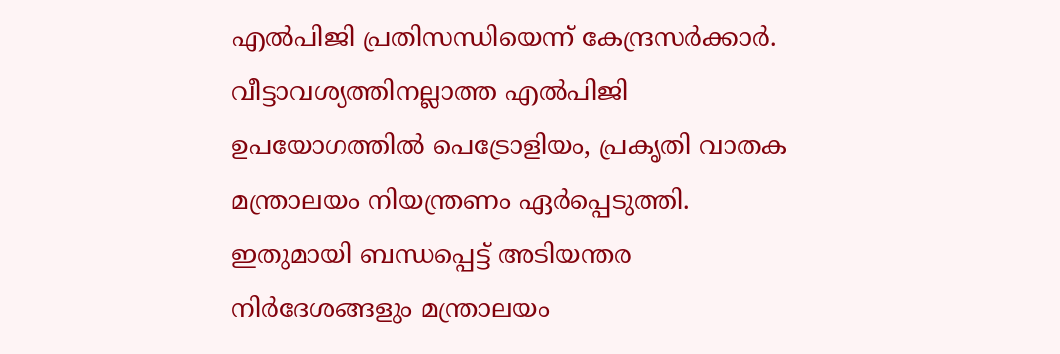എല്‍പിജി പ്രതിസന്ധിയെന്ന് കേന്ദ്രസര്‍ക്കാര്‍. വീട്ടാവശ്യത്തിനല്ലാത്ത എല്‍പിജി ഉപയോഗത്തില്‍ പെട്രോളിയം, പ്രകൃതി വാതക മന്ത്രാലയം നിയന്ത്രണം ഏര്‍പ്പെടുത്തി. ഇതുമായി ബന്ധപ്പെട്ട് അടിയന്തര നിര്‍ദേശങ്ങളും മന്ത്രാലയം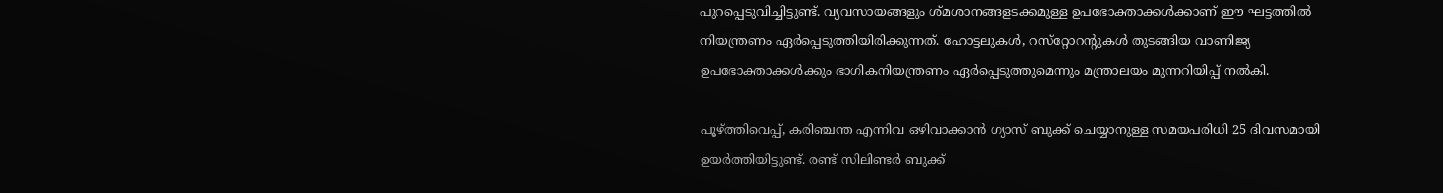പുറപ്പെടുവിച്ചിട്ടുണ്ട്. വ്യവസായങ്ങളും ശ്മശാനങ്ങളടക്കമുള്ള ഉപഭോക്താക്കള്‍ക്കാണ് ഈ ഘട്ടത്തില്‍ നിയന്ത്രണം ഏര്‍പ്പെടുത്തിയിരിക്കുന്നത്. ഹോട്ടലുകള്‍, റസ്‌റ്റോറന്റുകള്‍ തുടങ്ങിയ വാണിജ്യ ഉപഭോക്താക്കള്‍ക്കും ഭാഗികനിയന്ത്രണം ഏര്‍പ്പെടുത്തുമെന്നും മന്ത്രാലയം മുന്നറിയിപ്പ് നല്‍കി.

പൂഴ്ത്തിവെപ്പ്, കരിഞ്ചന്ത എന്നിവ ഒഴിവാക്കാന്‍ ഗ്യാസ് ബുക്ക് ചെയ്യാനുള്ള സമയപരിധി 25 ദിവസമായി ഉയര്‍ത്തിയിട്ടുണ്ട്. രണ്ട് സിലിണ്ടര്‍ ബുക്ക്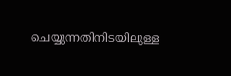ചെയ്യുന്നതിനിടയിലുള്ള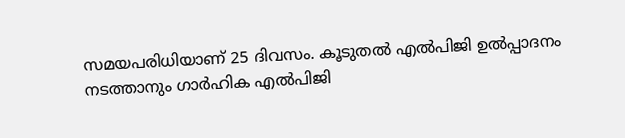സമയപരിധിയാണ് 25 ദിവസം. കൂടുതല്‍ എല്‍പിജി ഉല്‍പ്പാദനം നടത്താനും ഗാര്‍ഹിക എല്‍പിജി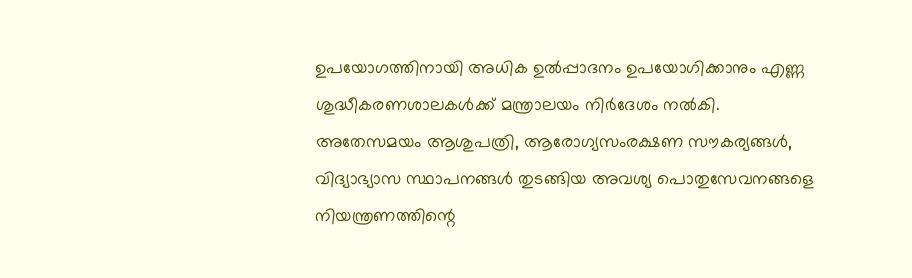ഉപയോഗത്തിനായി അധിക ഉല്‍പ്പാദനം ഉപയോഗിക്കാനും എണ്ണ ശുദ്ധീകരണശാലകള്‍ക്ക് മന്ത്രാലയം നിര്‍ദേശം നല്‍കി. അതേസമയം ആശുപത്രി, ആരോഗ്യസംരക്ഷണ സൗകര്യങ്ങള്‍, വിദ്യാഭ്യാസ സ്ഥാപനങ്ങള്‍ തുടങ്ങിയ അവശ്യ പൊതുസേവനങ്ങളെ നിയന്ത്രണത്തിന്റെ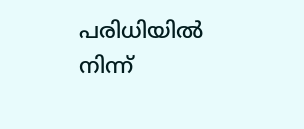പരിധിയില്‍ നിന്ന്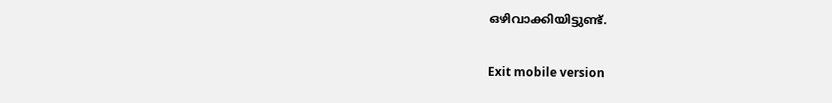ഒഴിവാക്കിയിട്ടുണ്ട്.

Exit mobile version